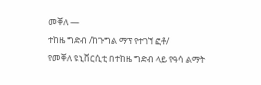መቐለ —
ተከዜ ግድብ /ከጉግል ማፕ የተገኘ ፎቶ/
የመቐለ ዩኒቨርሲቲ በተከዜ ግድብ ላይ የዓሳ ልማት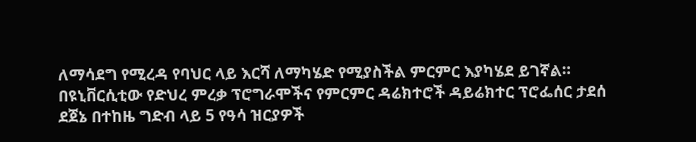ለማሳደግ የሚረዳ የባህር ላይ እርሻ ለማካሄድ የሚያስችል ምርምር እያካሄደ ይገኛል።
በዩኒቨርሲቲው የድህረ ምረቃ ፕሮግራሞችና የምርምር ዳሬክተሮች ዳይሬክተር ፕሮፌሰር ታደሰ ደጀኔ በተከዜ ግድብ ላይ 5 የዓሳ ዝርያዎች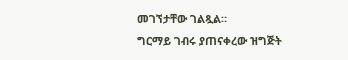መገኘታቸው ገልጿል።
ግርማይ ገብሩ ያጠናቀረው ዝግጅት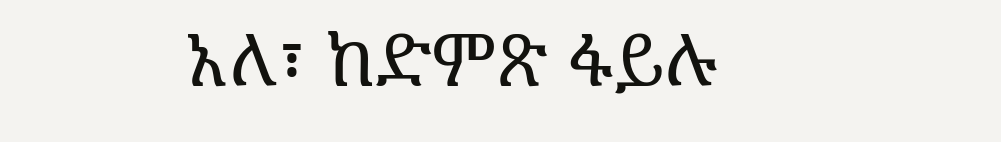አለ፣ ከድምጽ ፋይሉ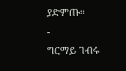ያድምጡ።
-
ግርማይ ገብሩ